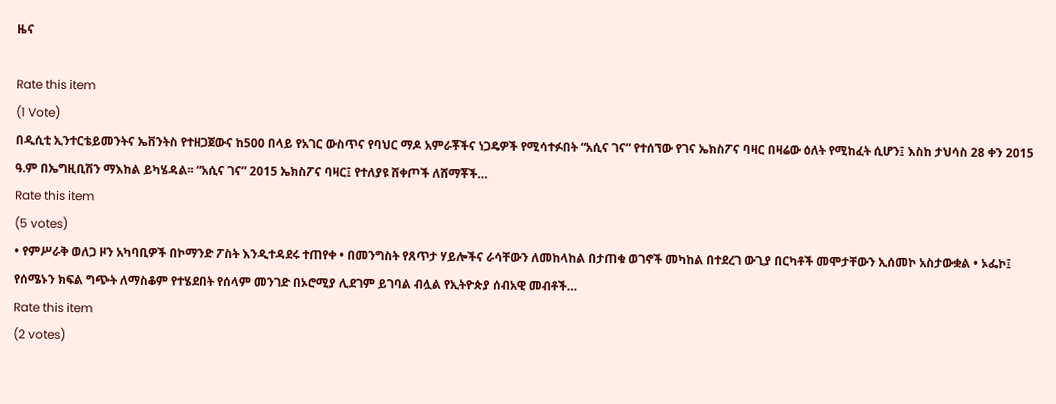ዜና

Rate this item
(1 Vote)
በዲሲቲ ኢንተርቴይመንትና ኤቨንትስ የተዘጋጀውና ከ500 በላይ የአገር ውስጥና የባህር ማዶ አምራቾችና ነጋዴዎች የሚሳተፉበት “አሲና ገና” የተሰኘው የገና ኤክስፖና ባዛር በዛሬው ዕለት የሚከፈት ሲሆን፤ እስከ ታህሳስ 28 ቀን 2015 ዓ.ም በኤግዚቢሽን ማእከል ይካሄዳል፡፡ “አሲና ገና” 2015 ኤክስፖና ባዛር፤ የተለያዩ ሸቀጦች ለሸማቾች…
Rate this item
(5 votes)
• የምሥራቅ ወለጋ ዞን አካባቢዎች በኮማንድ ፖስት እንዲተዳደሩ ተጠየቀ • በመንግስት የጸጥታ ሃይሎችና ራሳቸውን ለመከላከል በታጠቁ ወገኖች መካከል በተደረገ ውጊያ በርካቶች መሞታቸውን ኢሰመኮ አስታውቋል • ኦፌኮ፤ የሰሜኑን ክፍል ግጭት ለማስቆም የተሄደበት የሰላም መንገድ በኦሮሚያ ሊደገም ይገባል ብሏል የኢትዮጵያ ሰብአዊ መብቶች…
Rate this item
(2 votes)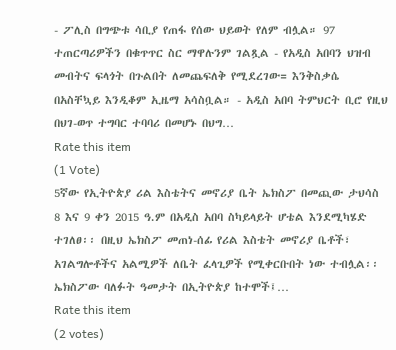- ፖሊስ በግጭቱ ሳቢያ የጠፋ የሰው ህይወት የለም ብሏል። 97 ተጠርጣሪዎችን በቁጥጥር ስር ማዋሉንም ገልጿል - የአዲስ አበባን ህዝብ መብትና ፍላጎት በጉልበት ለመጨፍለቅ የሚደረገው= እንቅስቃሴ በአስቸኳይ እንዲቆም ኢዜማ አሳስቧል። - አዲስ አበባ ትምህርት ቢሮ የዚህ በህገ-ወጥ ተግባር ተባባሪ በመሆኑ በህግ…
Rate this item
(1 Vote)
5ኛው የኢትዮጵያ ሪል እስቴትና መኖሪያ ቤት ኤክስፖ በመጪው ታህሳስ 8 እና 9 ቀን 2015 ዓ.ም በአዲስ አበባ ስካይላይት ሆቴል እንደሚካሄድ ተገለፀ፡፡ በዚህ ኤክስፖ መጠነ-ሰፊ የሪል እስቴት መኖሪያ ቤቶች፣ አገልግሎቶችና አልሚዎች ለቤት ፈላጊዎች የሚቀርቡበት ነው ተብሏል፡፡ ኤክስፖው ባለፉት ዓመታት በኢትዮጵያ ከተሞች፤…
Rate this item
(2 votes)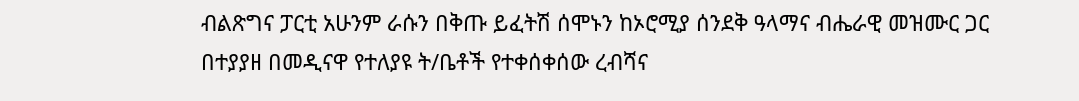ብልጽግና ፓርቲ አሁንም ራሱን በቅጡ ይፈትሽ ሰሞኑን ከኦሮሚያ ሰንደቅ ዓላማና ብሔራዊ መዝሙር ጋር በተያያዘ በመዲናዋ የተለያዩ ት/ቤቶች የተቀሰቀሰው ረብሻና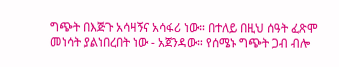ግጭት በእጅጉ አሳዛኝና አሳፋሪ ነው። በተለይ በዚህ ሰዓት ፈጽሞ መነሳት ያልነበረበት ነው - አጀንዳው። የሰሜኑ ግጭት ጋብ ብሎ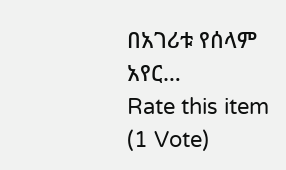በአገሪቱ የሰላም አየር…
Rate this item
(1 Vote)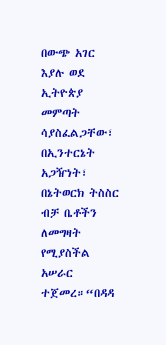በውጭ አገር እያሉ ወደ ኢትዮጵያ መምጣት ሳያስፈልጋቸው፣ በኢንተርኔት አጋዥነት፣ በኔትወርክ ትስስር ብቻ ቤቶችን ለመግዛት የሚያስችል አሠራር ተጀመረ።“በዳዳ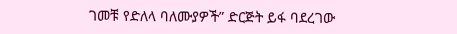ገመቹ የድለላ ባለሙያዎች” ድርጅት ይፋ ባደረገው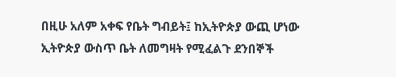በዚሁ አለም አቀፍ የቤት ግብይት፤ ከኢትዮጵያ ውጪ ሆነው ኢትዮጵያ ውስጥ ቤት ለመግዛት የሚፈልጉ ደንበኞች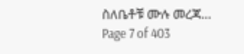ስለቤቶቹ ሙሉ መረጃ…
Page 7 of 403